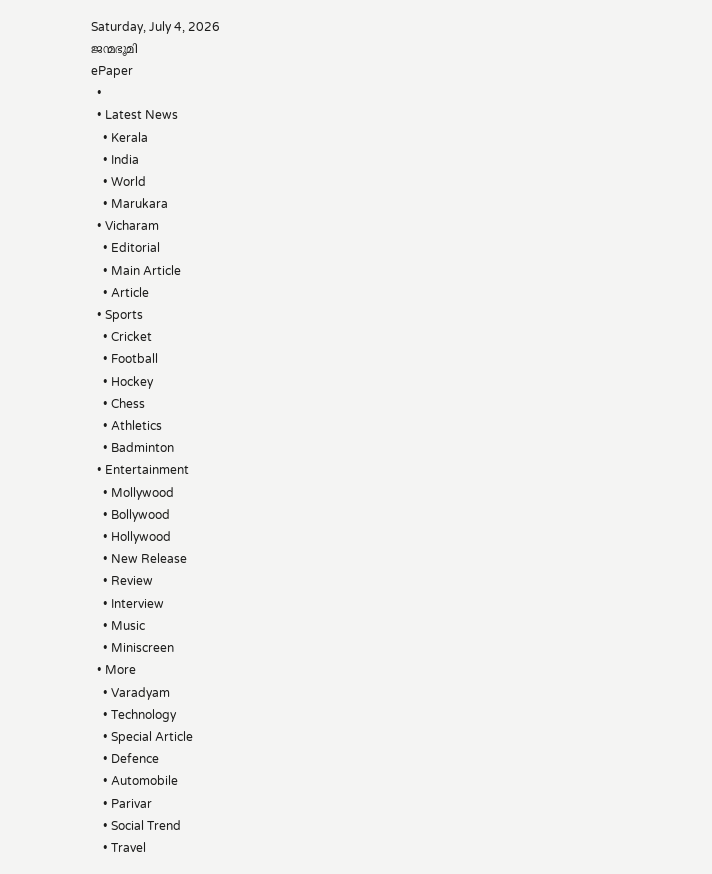Saturday, July 4, 2026
ജന്മഭൂമി
ePaper
  •
  • Latest News
    • Kerala
    • India
    • World
    • Marukara
  • Vicharam
    • Editorial
    • Main Article
    • Article
  • Sports
    • Cricket
    • Football
    • Hockey
    • Chess
    • Athletics
    • Badminton
  • Entertainment
    • Mollywood
    • Bollywood
    • Hollywood
    • New Release
    • Review
    • Interview
    • Music
    • Miniscreen
  • More
    • Varadyam
    • Technology
    • Special Article
    • Defence
    • Automobile
    • Parivar
    • Social Trend
    • Travel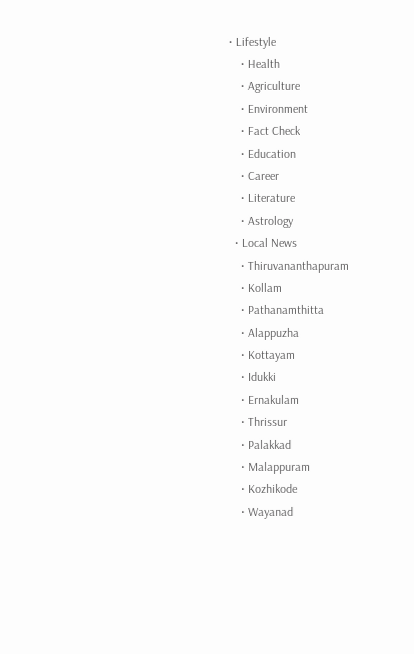• Lifestyle
    • Health
    • Agriculture
    • Environment
    • Fact Check
    • Education
    • Career
    • Literature
    • Astrology
  • Local News
    • Thiruvananthapuram
    • Kollam
    • Pathanamthitta
    • Alappuzha
    • Kottayam
    • Idukki
    • Ernakulam
    • Thrissur
    • Palakkad
    • Malappuram
    • Kozhikode
    • Wayanad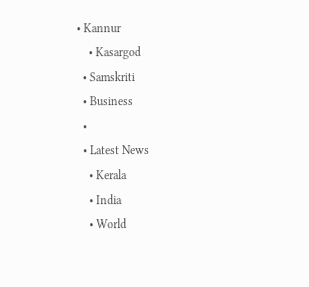• Kannur
    • Kasargod
  • Samskriti
  • Business
  •
  • Latest News
    • Kerala
    • India
    • World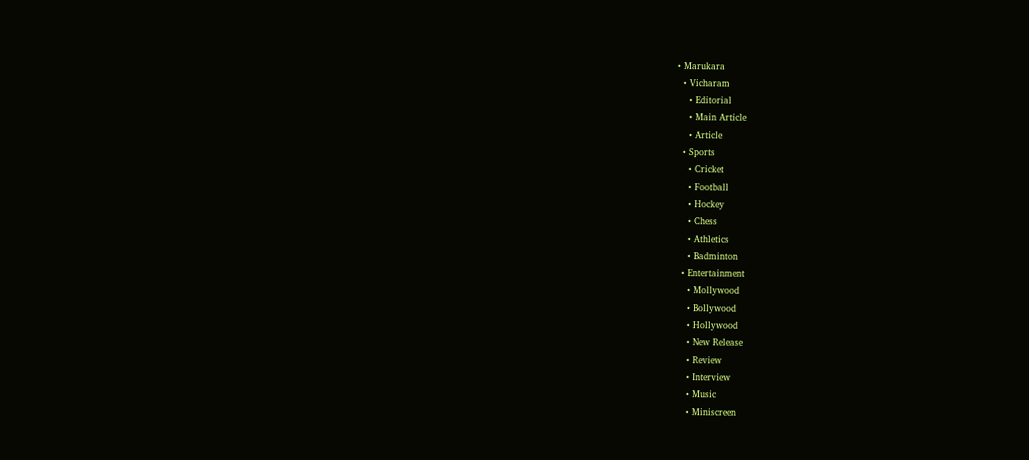• Marukara
  • Vicharam
    • Editorial
    • Main Article
    • Article
  • Sports
    • Cricket
    • Football
    • Hockey
    • Chess
    • Athletics
    • Badminton
  • Entertainment
    • Mollywood
    • Bollywood
    • Hollywood
    • New Release
    • Review
    • Interview
    • Music
    • Miniscreen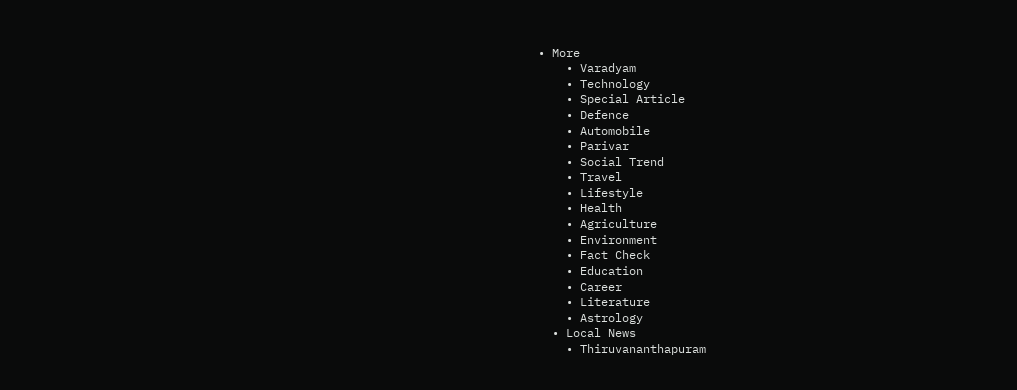• More
    • Varadyam
    • Technology
    • Special Article
    • Defence
    • Automobile
    • Parivar
    • Social Trend
    • Travel
    • Lifestyle
    • Health
    • Agriculture
    • Environment
    • Fact Check
    • Education
    • Career
    • Literature
    • Astrology
  • Local News
    • Thiruvananthapuram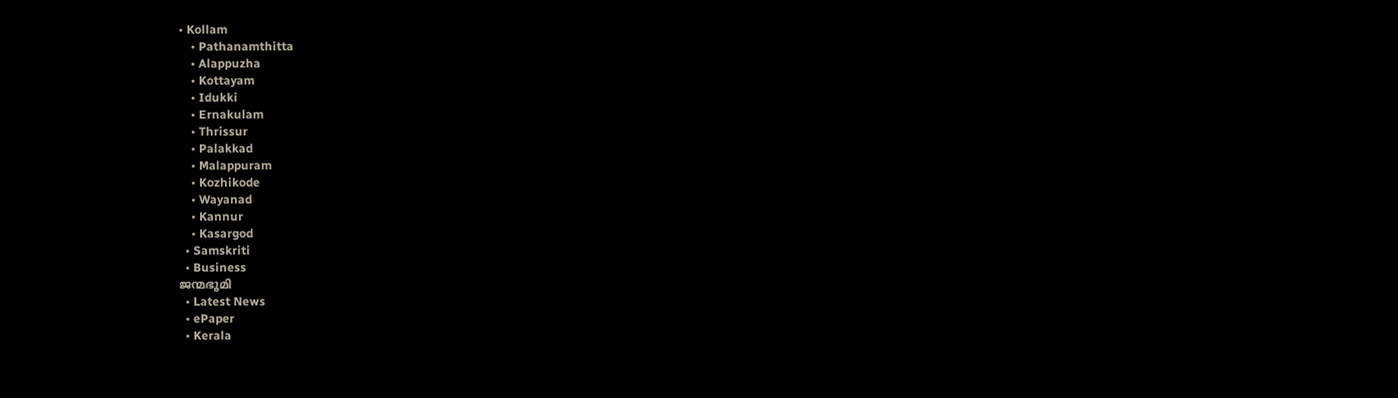• Kollam
    • Pathanamthitta
    • Alappuzha
    • Kottayam
    • Idukki
    • Ernakulam
    • Thrissur
    • Palakkad
    • Malappuram
    • Kozhikode
    • Wayanad
    • Kannur
    • Kasargod
  • Samskriti
  • Business
ജന്മഭൂമി
  • Latest News
  • ePaper
  • Kerala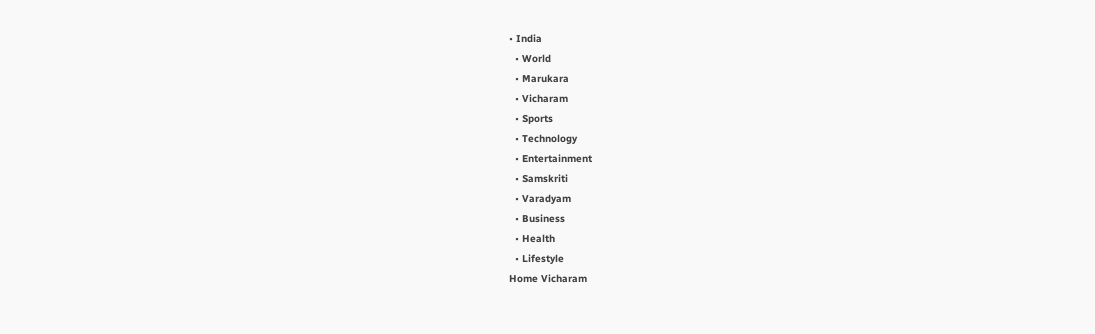• India
  • World
  • Marukara
  • Vicharam
  • Sports
  • Technology
  • Entertainment
  • Samskriti
  • Varadyam
  • Business
  • Health
  • Lifestyle
Home Vicharam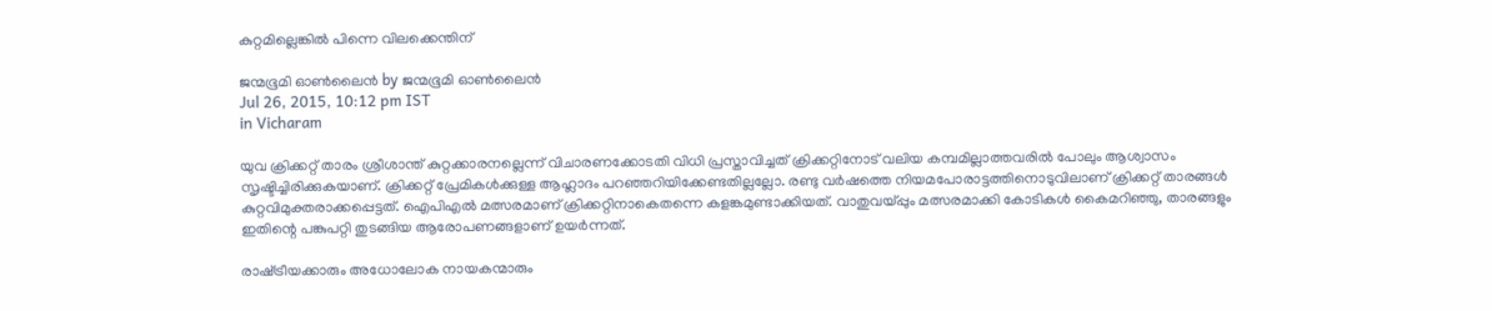കുറ്റമില്ലെങ്കില്‍ പിന്നെ വിലക്കെന്തിന്

ജന്മഭൂമി ഓണ്‍ലൈന്‍ by ജന്മഭൂമി ഓണ്‍ലൈന്‍
Jul 26, 2015, 10:12 pm IST
in Vicharam

യുവ ക്രിക്കറ്റ് താരം ശ്രീശാന്ത് കുറ്റക്കാരനല്ലെന്ന് വിചാരണക്കോടതി വിധി പ്രസ്താവിച്ചത് ക്രിക്കറ്റിനോട് വലിയ കമ്പമില്ലാത്തവരില്‍ പോലും ആശ്വാസം സൃഷ്ടിച്ചിരിക്കുകയാണ്. ക്രിക്കറ്റ് പ്രേമികള്‍ക്കുള്ള ആഹ്ലാദം പറഞ്ഞറിയിക്കേണ്ടതില്ലല്ലോ. രണ്ടു വര്‍ഷത്തെ നിയമപോരാട്ടത്തിനൊടുവിലാണ് ക്രിക്കറ്റ് താരങ്ങള്‍ കുറ്റവിമുക്തരാക്കപ്പെട്ടത്. ഐപിഎല്‍ മത്സരമാണ് ക്രിക്കറ്റിനാകെതന്നെ കളങ്കമുണ്ടാക്കിയത്. വാതുവയ്‌പ്പും മത്സരമാക്കി കോടികള്‍ കൈമറിഞ്ഞു, താരങ്ങളും ഇതിന്റെ പങ്കുപറ്റി തുടങ്ങിയ ആരോപണങ്ങളാണ് ഉയര്‍ന്നത്.

രാഷ്‌ട്രീയക്കാരും അധോലോക നായകന്മാരും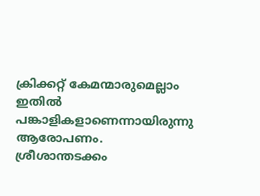ക്രിക്കറ്റ് കേമന്മാരുമെല്ലാം ഇതില്‍ പങ്കാളികളാണെന്നായിരുന്നു ആരോപണം. ശ്രീശാന്തടക്കം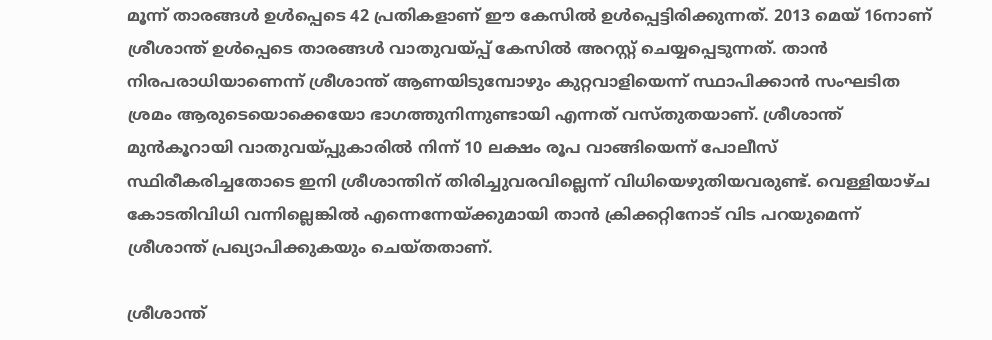മൂന്ന് താരങ്ങള്‍ ഉള്‍പ്പെടെ 42 പ്രതികളാണ് ഈ കേസില്‍ ഉള്‍പ്പെട്ടിരിക്കുന്നത്. 2013 മെയ് 16നാണ് ശ്രീശാന്ത് ഉള്‍പ്പെടെ താരങ്ങള്‍ വാതുവയ്‌പ്പ് കേസില്‍ അറസ്റ്റ് ചെയ്യപ്പെടുന്നത്. താന്‍ നിരപരാധിയാണെന്ന് ശ്രീശാന്ത് ആണയിടുമ്പോഴും കുറ്റവാളിയെന്ന് സ്ഥാപിക്കാന്‍ സംഘടിത ശ്രമം ആരുടെയൊക്കെയോ ഭാഗത്തുനിന്നുണ്ടായി എന്നത് വസ്തുതയാണ്. ശ്രീശാന്ത് മുന്‍കൂറായി വാതുവയ്‌പ്പുകാരില്‍ നിന്ന് 10 ലക്ഷം രൂപ വാങ്ങിയെന്ന് പോലീസ് സ്ഥിരീകരിച്ചതോടെ ഇനി ശ്രീശാന്തിന് തിരിച്ചുവരവില്ലെന്ന് വിധിയെഴുതിയവരുണ്ട്. വെള്ളിയാഴ്ച കോടതിവിധി വന്നില്ലെങ്കില്‍ എന്നെന്നേയ്‌ക്കുമായി താന്‍ ക്രിക്കറ്റിനോട് വിട പറയുമെന്ന് ശ്രീശാന്ത് പ്രഖ്യാപിക്കുകയും ചെയ്തതാണ്.

ശ്രീശാന്ത്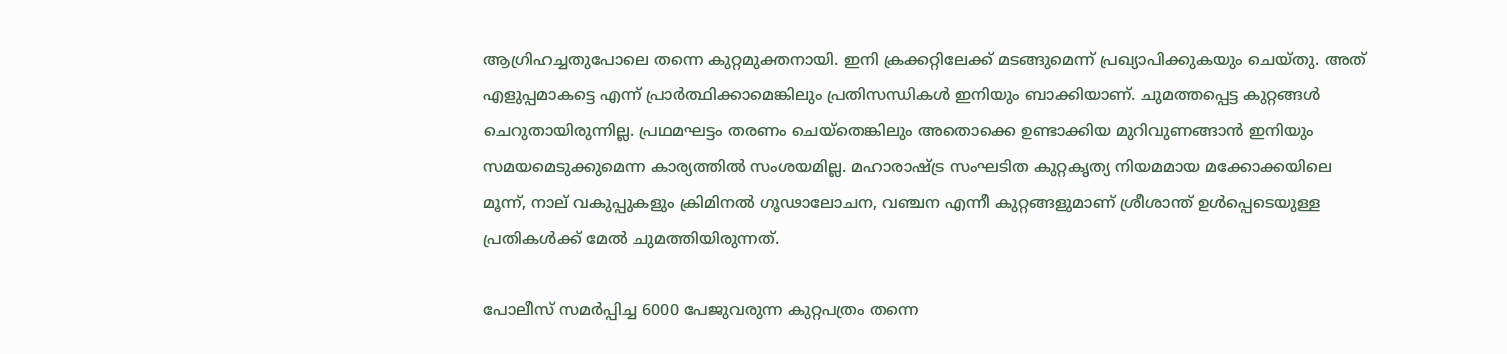ആഗ്രിഹച്ചതുപോലെ തന്നെ കുറ്റമുക്തനായി. ഇനി ക്രക്കറ്റിലേക്ക് മടങ്ങുമെന്ന് പ്രഖ്യാപിക്കുകയും ചെയ്തു. അത് എളുപ്പമാകട്ടെ എന്ന് പ്രാര്‍ത്ഥിക്കാമെങ്കിലും പ്രതിസന്ധികള്‍ ഇനിയും ബാക്കിയാണ്. ചുമത്തപ്പെട്ട കുറ്റങ്ങള്‍ ചെറുതായിരുന്നില്ല. പ്രഥമഘട്ടം തരണം ചെയ്‌തെങ്കിലും അതൊക്കെ ഉണ്ടാക്കിയ മുറിവുണങ്ങാന്‍ ഇനിയും സമയമെടുക്കുമെന്ന കാര്യത്തില്‍ സംശയമില്ല. മഹാരാഷ്‌ട്ര സംഘടിത കുറ്റകൃത്യ നിയമമായ മക്കോക്കയിലെ മൂന്ന്, നാല് വകുപ്പുകളും ക്രിമിനല്‍ ഗൂഢാലോചന, വഞ്ചന എന്നീ കുറ്റങ്ങളുമാണ് ശ്രീശാന്ത് ഉള്‍പ്പെടെയുള്ള പ്രതികള്‍ക്ക് മേല്‍ ചുമത്തിയിരുന്നത്.

പോലീസ് സമര്‍പ്പിച്ച 6000 പേജുവരുന്ന കുറ്റപത്രം തന്നെ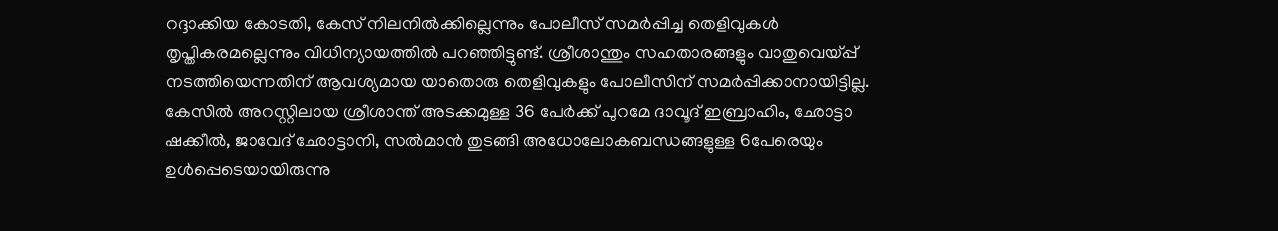റദ്ദാക്കിയ കോടതി, കേസ് നിലനില്‍ക്കില്ലെന്നും പോലീസ് സമര്‍പ്പിച്ച തെളിവുകള്‍ തൃപ്തികരമല്ലെന്നും വിധിന്യായത്തില്‍ പറഞ്ഞിട്ടുണ്ട്. ശ്രീശാന്തും സഹതാരങ്ങളും വാതുവെയ്‌പ്പ് നടത്തിയെന്നതിന് ആവശ്യമായ യാതൊരു തെളിവുകളും പോലീസിന് സമര്‍പ്പിക്കാനായിട്ടില്ല. കേസില്‍ അറസ്റ്റിലായ ശ്രീശാന്ത് അടക്കമുള്ള 36 പേര്‍ക്ക് പുറമേ ദാവൂദ് ഇബ്രാഹിം, ഛോട്ടാ ഷക്കീല്‍, ജാവേദ് ഛോട്ടാനി, സല്‍മാന്‍ തുടങ്ങി അധോലോകബന്ധങ്ങളുള്ള 6പേരെയും ഉള്‍പ്പെടെയായിരുന്നു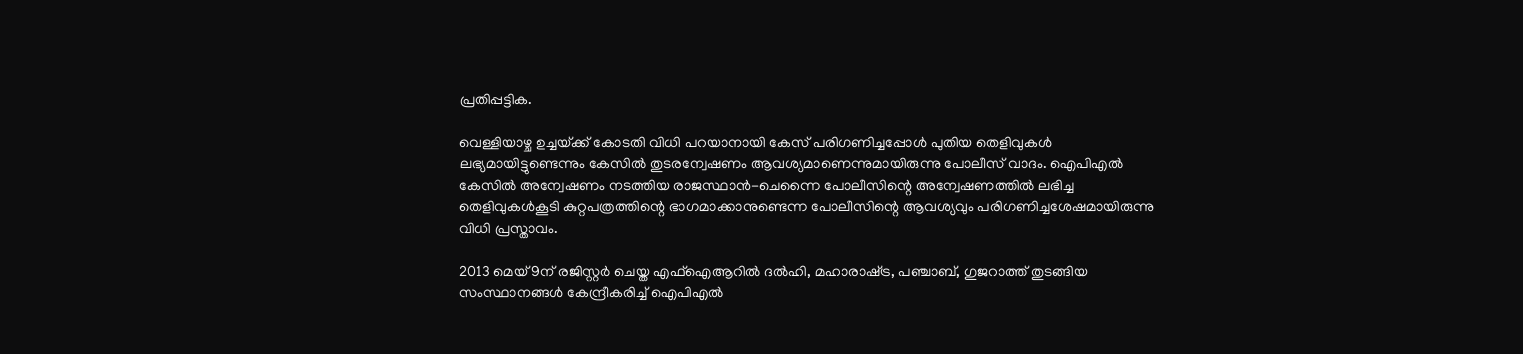പ്രതിപ്പട്ടിക.

വെള്ളിയാഴ്ച ഉച്ചയ്‌ക്ക് കോടതി വിധി പറയാനായി കേസ് പരിഗണിച്ചപ്പോള്‍ പുതിയ തെളിവുകള്‍ ലഭ്യമായിട്ടുണ്ടെന്നും കേസില്‍ തുടരന്വേഷണം ആവശ്യമാണെന്നുമായിരുന്നു പോലീസ് വാദം. ഐപിഎല്‍ കേസില്‍ അന്വേഷണം നടത്തിയ രാജസ്ഥാന്‍-ചെന്നൈ പോലീസിന്റെ അന്വേഷണത്തില്‍ ലഭിച്ച തെളിവുകള്‍കൂടി കുറ്റപത്രത്തിന്റെ ഭാഗമാക്കാനുണ്ടെന്ന പോലീസിന്റെ ആവശ്യവും പരിഗണിച്ചശേഷമായിരുന്നു വിധി പ്രസ്താവം.

2013 മെയ് 9ന് രജിസ്റ്റര്‍ ചെയ്ത എഫ്‌ഐആറില്‍ ദല്‍ഹി, മഹാരാഷ്‌ട്ര, പഞ്ചാബ്, ഗുജറാത്ത് തുടങ്ങിയ സംസ്ഥാനങ്ങള്‍ കേന്ദ്രീകരിച്ച് ഐപിഎല്‍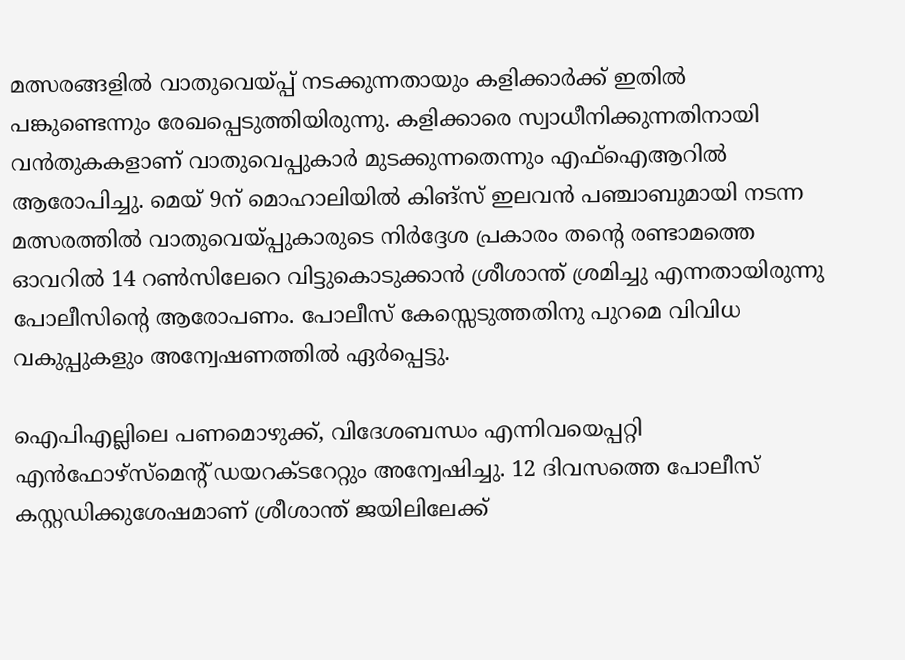മത്സരങ്ങളില്‍ വാതുവെയ്‌പ്പ് നടക്കുന്നതായും കളിക്കാര്‍ക്ക് ഇതില്‍ പങ്കുണ്ടെന്നും രേഖപ്പെടുത്തിയിരുന്നു. കളിക്കാരെ സ്വാധീനിക്കുന്നതിനായി വന്‍തുകകളാണ് വാതുവെപ്പുകാര്‍ മുടക്കുന്നതെന്നും എഫ്‌ഐആറില്‍ ആരോപിച്ചു. മെയ് 9ന് മൊഹാലിയില്‍ കിങ്‌സ് ഇലവന്‍ പഞ്ചാബുമായി നടന്ന മത്സരത്തില്‍ വാതുവെയ്‌പ്പുകാരുടെ നിര്‍ദ്ദേശ പ്രകാരം തന്റെ രണ്ടാമത്തെ ഓവറില്‍ 14 റണ്‍സിലേറെ വിട്ടുകൊടുക്കാന്‍ ശ്രീശാന്ത് ശ്രമിച്ചു എന്നതായിരുന്നു പോലീസിന്റെ ആരോപണം. പോലീസ് കേസ്സെടുത്തതിനു പുറമെ വിവിധ വകുപ്പുകളും അന്വേഷണത്തില്‍ ഏര്‍പ്പെട്ടു.

ഐപിഎല്ലിലെ പണമൊഴുക്ക്, വിദേശബന്ധം എന്നിവയെപ്പറ്റി എന്‍ഫോഴ്‌സ്‌മെന്റ് ഡയറക്ടറേറ്റും അന്വേഷിച്ചു. 12 ദിവസത്തെ പോലീസ് കസ്റ്റഡിക്കുശേഷമാണ് ശ്രീശാന്ത് ജയിലിലേക്ക്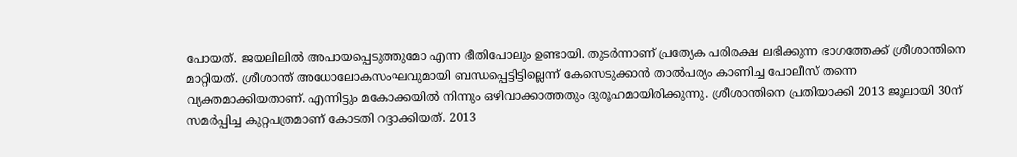പോയത്. ജയലിലില്‍ അപായപ്പെടുത്തുമോ എന്ന ഭീതിപോലും ഉണ്ടായി. തുടര്‍ന്നാണ് പ്രത്യേക പരിരക്ഷ ലഭിക്കുന്ന ഭാഗത്തേക്ക് ശ്രീശാന്തിനെ മാറ്റിയത്. ശ്രീശാന്ത് അധോലോകസംഘവുമായി ബന്ധപ്പെട്ടിട്ടില്ലെന്ന് കേസെടുക്കാന്‍ താല്‍പര്യം കാണിച്ച പോലീസ് തന്നെ വ്യക്തമാക്കിയതാണ്. എന്നിട്ടും മകോക്കയില്‍ നിന്നും ഒഴിവാക്കാത്തതും ദുരൂഹമായിരിക്കുന്നു. ശ്രീശാന്തിനെ പ്രതിയാക്കി 2013 ജൂലായി 30ന് സമര്‍പ്പിച്ച കുറ്റപത്രമാണ് കോടതി റദ്ദാക്കിയത്. 2013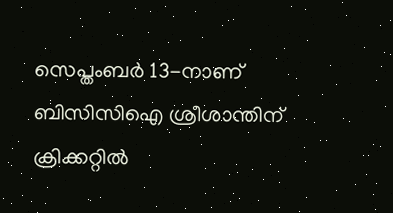സെപ്തംബര്‍ 13-നാണ് ബിസിസിഐ ശ്രീശാന്തിന് ക്രിക്കറ്റില്‍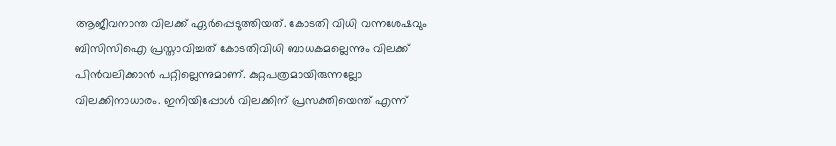ആജീവനാന്ത വിലക്ക് ഏര്‍പ്പെടുത്തിയത്. കോടതി വിധി വന്നശേഷവും ബിസിസിഐ പ്രസ്താവിച്ചത് കോടതിവിധി ബാധകമല്ലെന്നും വിലക്ക് പിന്‍വലിക്കാന്‍ പറ്റില്ലെന്നുമാണ്. കുറ്റപത്രമായിരുന്നല്ലോ വിലക്കിനാധാരം. ഇനിയിപ്പോള്‍ വിലക്കിന് പ്രസക്തിയെന്ത് എന്ന്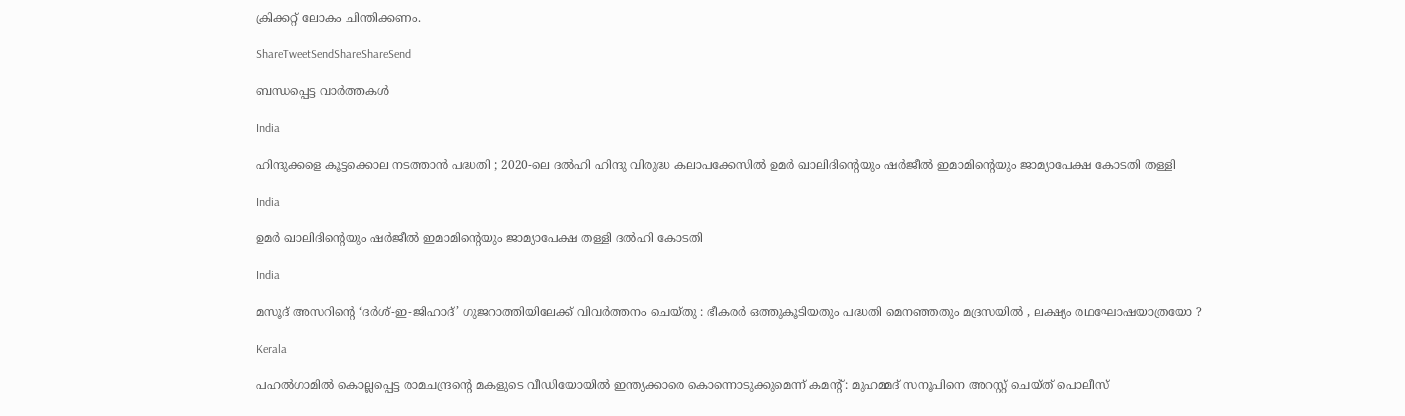ക്രിക്കറ്റ് ലോകം ചിന്തിക്കണം.

ShareTweetSendShareShareSend

ബന്ധപ്പെട്ട വാര്‍ത്തകള്‍

India

ഹിന്ദുക്കളെ കൂട്ടക്കൊല നടത്താൻ പദ്ധതി ; 2020-ലെ ദൽഹി ഹിന്ദു വിരുദ്ധ കലാപക്കേസിൽ ഉമർ ഖാലിദിന്റെയും ഷർജീൽ ഇമാമിന്റെയും ജാമ്യാപേക്ഷ കോടതി തള്ളി

India

ഉമര്‍ ഖാലിദിന്റെയും ഷര്‍ജീല്‍ ഇമാമിന്റെയും ജാമ്യാപേക്ഷ തള്ളി ദല്‍ഹി കോടതി

India

മസൂദ് അസറിന്റെ ‘ദർശ്-ഇ-ജിഹാദ്’ ഗുജറാത്തിയിലേക്ക് വിവർത്തനം ചെയ്തു : ഭീകരർ ഒത്തുകൂടിയതും പദ്ധതി മെനഞ്ഞതും മദ്രസയിൽ , ലക്ഷ്യം രഥഘോഷയാത്രയോ ?

Kerala

പഹൽഗാമിൽ കൊല്ലപ്പെട്ട രാമചന്ദ്രന്റെ മകളുടെ വീഡിയോയിൽ ഇന്ത്യക്കാരെ കൊന്നൊടുക്കുമെന്ന് കമന്റ് : മുഹമ്മദ് സനൂപിനെ അറസ്റ്റ് ചെയ്ത് പൊലീസ്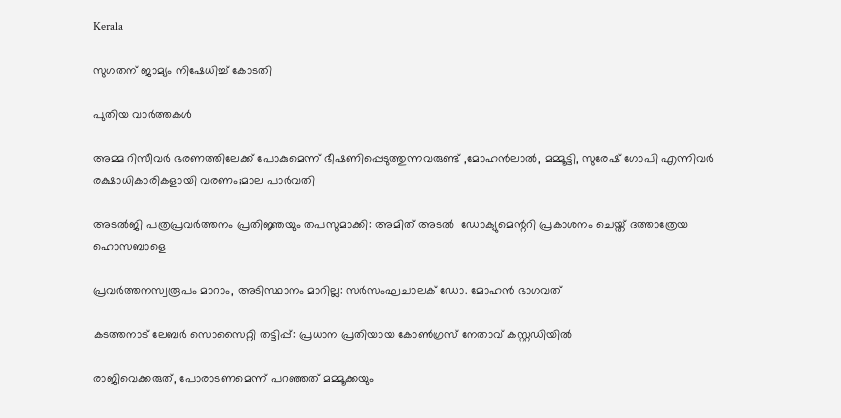Kerala

സുഗതന് ജാമ്യം നിഷേധിച്ച് കോടതി

പുതിയ വാര്‍ത്തകള്‍

അമ്മ റിസീവര്‍ ഭരണത്തിലേക്ക് പോകുമെന്ന് ഭീഷണിപ്പെടുത്തുന്നവരുണ്ട് ,മോഹന്‍ലാല്‍, മമ്മൂട്ടി, സുരേഷ് ഗോപി എന്നിവര്‍ രക്ഷാധികാരികളായി വരണം;മാല പാർവതി

അടല്‍ജി പത്രപ്രവര്‍ത്തനം പ്രതിജ്ഞയും തപസുമാക്കി: അമിത് അടല്‍  ഡോക്യുമെന്ററി പ്രകാശനം ചെയ്ത് ദത്താത്രേയ ഹൊസബാളെ

പ്രവര്‍ത്തനസ്വരൂപം മാറാം, അടിസ്ഥാനം മാറില്ല: സര്‍സംഘചാലക് ഡോ. മോഹന്‍ ഭാഗവത്

കടത്തനാട് ലേബർ സൊസൈറ്റി തട്ടിപ്പ്: പ്രധാന പ്രതിയായ കോൺഗ്രസ് നേതാവ് കസ്റ്റഡിയിൽ

രാജിവെക്കരുത്, പോരാടണമെന്ന് പറഞ്ഞത് മമ്മൂക്കയും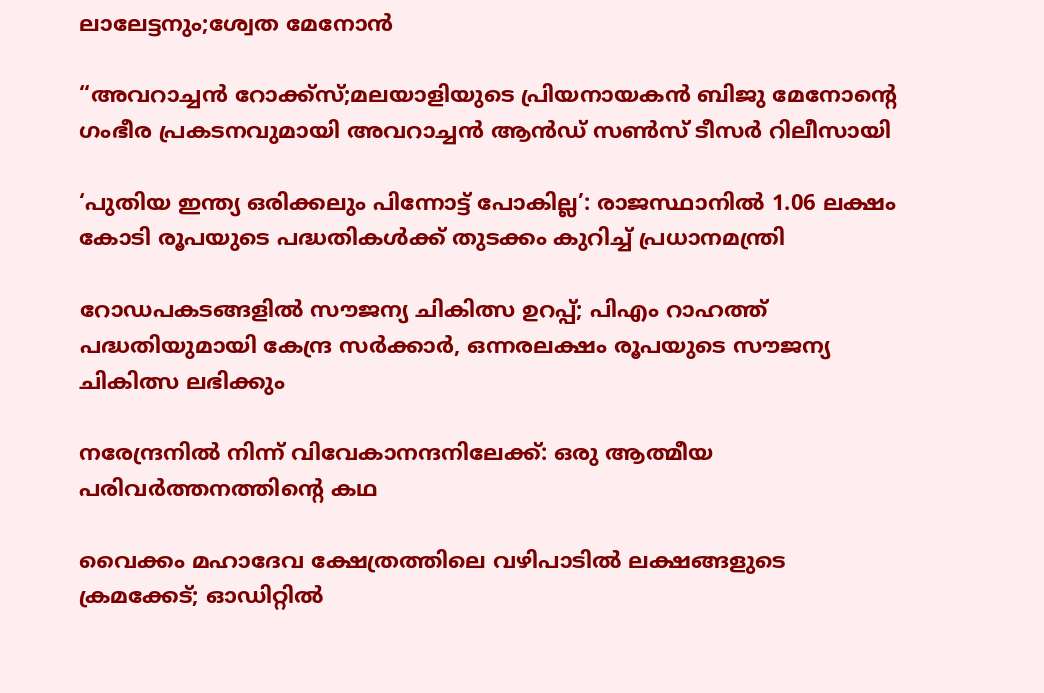ലാലേട്ടനും;ശ്വേത മേനോൻ

“അവറാച്ചൻ റോക്ക്സ്;മലയാളിയുടെ പ്രിയനായകൻ ബിജു മേനോന്റെ ഗംഭീര പ്രകടനവുമായി അവറാച്ചൻ ആൻഡ് സൺസ് ടീസർ റിലീസായി

‘പുതിയ ഇന്ത്യ ഒരിക്കലും പിന്നോട്ട് പോകില്ല’: രാജസ്ഥാനിൽ 1.06 ലക്ഷം കോടി രൂപയുടെ പദ്ധതികൾക്ക് തുടക്കം കുറിച്ച് പ്രധാനമന്ത്രി

റോഡപകടങ്ങളില്‍ സൗജന്യ ചികിത്സ ഉറപ്പ്; പിഎം റാഹത്ത് പദ്ധതിയുമായി കേന്ദ്ര സര്‍ക്കാര്‍, ഒന്നരലക്ഷം രൂപയുടെ സൗജന്യ ചികിത്സ ലഭിക്കും

നരേന്ദ്രനിൽ നിന്ന് വിവേകാനന്ദനിലേക്ക്: ഒരു ആത്മീയ പരിവർത്തനത്തിന്റെ കഥ

വൈക്കം മഹാദേവ ക്ഷേത്രത്തിലെ വഴിപാടില്‍ ലക്ഷങ്ങളുടെ ക്രമക്കേട്; ഓഡിറ്റില്‍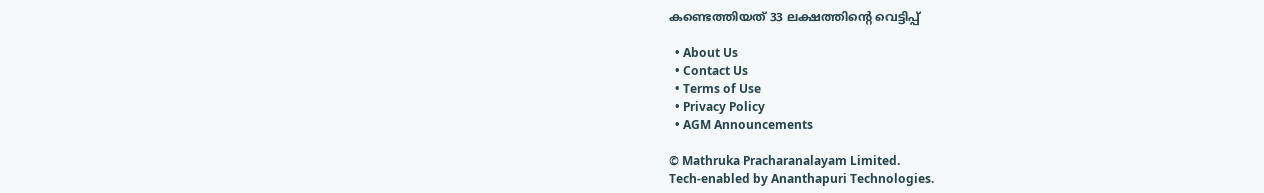കണ്ടെത്തിയത് 33 ലക്ഷത്തിന്റെ വെട്ടിപ്പ്

  • About Us
  • Contact Us
  • Terms of Use
  • Privacy Policy
  • AGM Announcements

© Mathruka Pracharanalayam Limited.
Tech-enabled by Ananthapuri Technologies.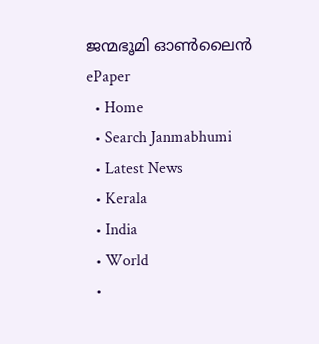ജന്മഭൂമി ഓണ്‍ലൈന്‍
ePaper
  • Home
  • Search Janmabhumi
  • Latest News
  • Kerala
  • India
  • World
  •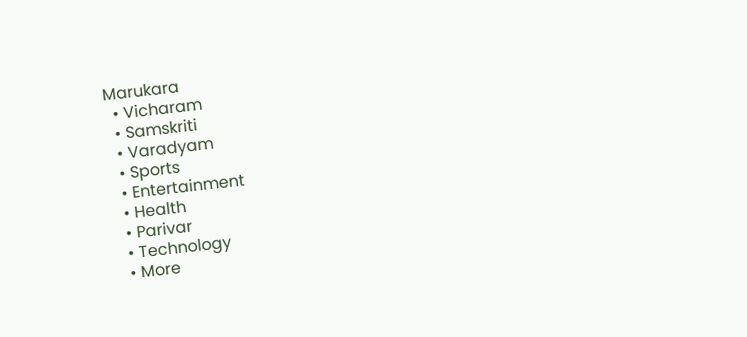Marukara
  • Vicharam
  • Samskriti
  • Varadyam
  • Sports
  • Entertainment
  • Health
  • Parivar
  • Technology
  • More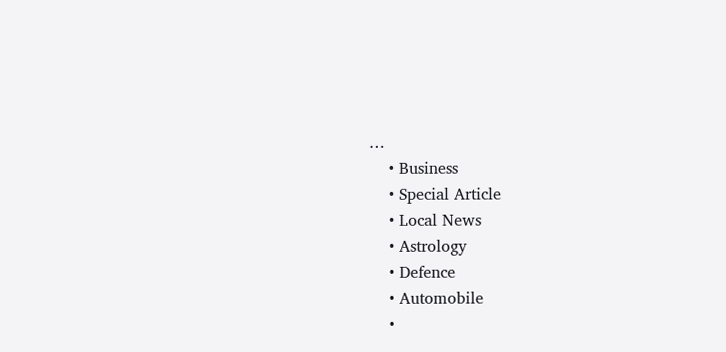…
    • Business
    • Special Article
    • Local News
    • Astrology
    • Defence
    • Automobile
    •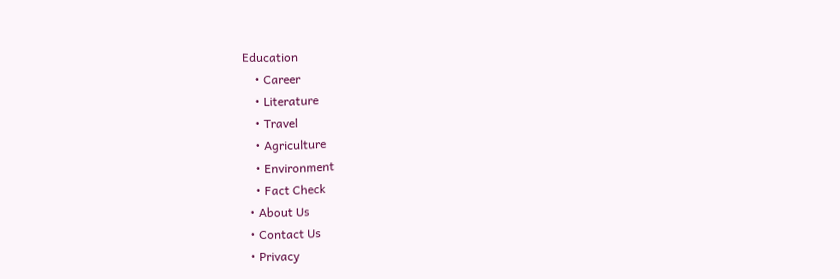Education
    • Career
    • Literature
    • Travel
    • Agriculture
    • Environment
    • Fact Check
  • About Us
  • Contact Us
  • Privacy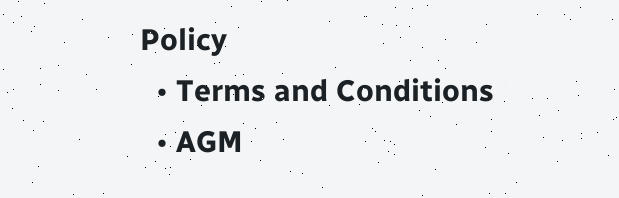Policy
  • Terms and Conditions
  • AGM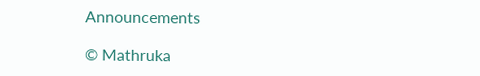Announcements

© Mathruka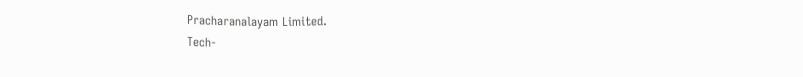Pracharanalayam Limited.
Tech-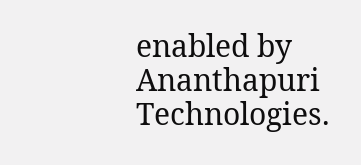enabled by Ananthapuri Technologies.